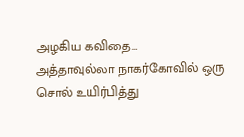அழகிய கவிதை…
அத்தாவுல்லா நாகர்கோவில் ஒரு சொல் உயிர்பித்து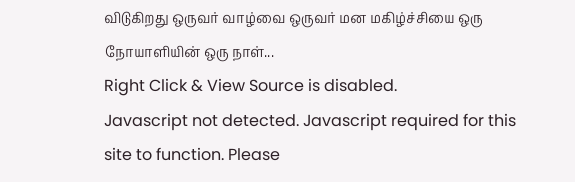விடுகிறது ஒருவர் வாழ்வை ஒருவர் மன மகிழ்ச்சியை ஒரு நோயாளியின் ஒரு நாள்...
Right Click & View Source is disabled.
Javascript not detected. Javascript required for this site to function. Please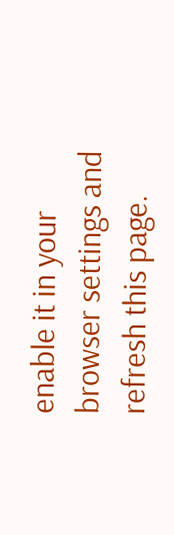enable it in your browser settings and refresh this page.